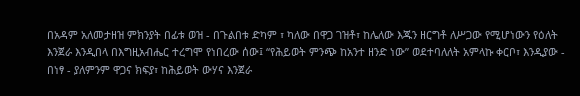በአዳም አለመታዘዝ ምክንያት በፊቱ ወዝ - በጉልበቱ ድካም ፣ ካለው በዋጋ ገዝቶ፣ ከሌለው እጁን ዘርግቶ ለሥጋው የሚሆነውን የዕለት እንጀራ እንዲበላ በእግዚአብሔር ተረግሞ የነበረው ሰው፤ “የሕይወት ምንጭ ከአንተ ዘንድ ነው” ወደተባለለት አምላኩ ቀርቦ፣ እንዲያው - በነፃ - ያለምንም ዋጋና ክፍያ፣ ከሕይወት ውሃና እንጀራ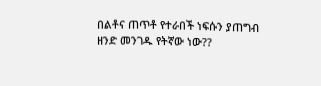በልቶና ጠጥቶ የተራበች ነፍሱን ያጠግብ ዘንድ መንገዱ የትኛው ነው??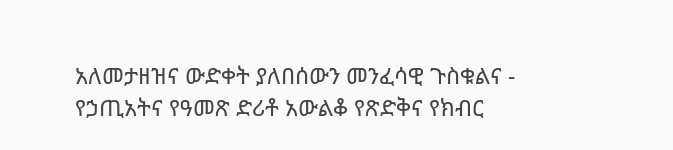አለመታዘዝና ውድቀት ያለበሰውን መንፈሳዊ ጉስቁልና - የኃጢአትና የዓመጽ ድሪቶ አውልቆ የጽድቅና የክብር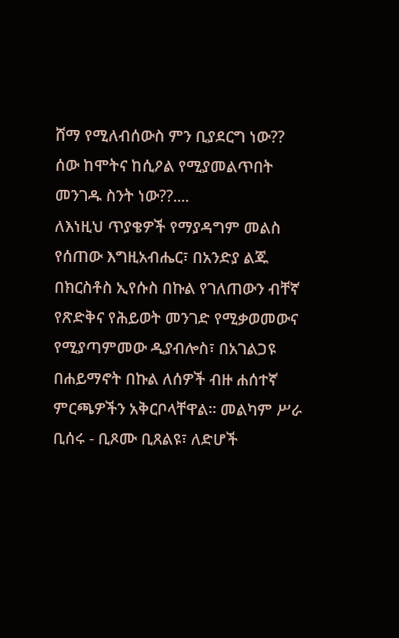ሸማ የሚለብሰውስ ምን ቢያደርግ ነው?? ሰው ከሞትና ከሲዖል የሚያመልጥበት መንገዱ ስንት ነው??....
ለእነዚህ ጥያቄዎች የማያዳግም መልስ የሰጠው እግዚአብሔር፣ በአንድያ ልጁ በክርስቶስ ኢየሱስ በኩል የገለጠውን ብቸኛ የጽድቅና የሕይወት መንገድ የሚቃወመውና የሚያጣምመው ዲያብሎስ፣ በአገልጋዩ በሐይማኖት በኩል ለሰዎች ብዙ ሐሰተኛ ምርጫዎችን አቅርቦላቸዋል። መልካም ሥራ ቢሰሩ - ቢጾሙ ቢጸልዩ፣ ለድሆች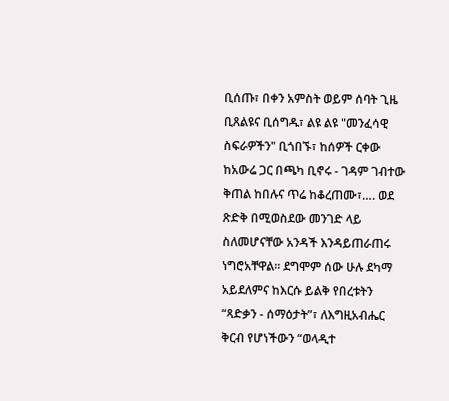ቢሰጡ፣ በቀን አምስት ወይም ሰባት ጊዜ ቢጸልዩና ቢሰግዱ፣ ልዩ ልዩ "መንፈሳዊ ስፍራዎችን" ቢጎበኙ፣ ከሰዎች ርቀው ከአውሬ ጋር በጫካ ቢኖሩ - ገዳም ገብተው ቅጠል ከበሉና ጥሬ ከቆረጠሙ፣…. ወደ ጽድቅ በሚወስደው መንገድ ላይ ስለመሆናቸው አንዳች እንዳይጠራጠሩ ነግሮአቸዋል። ደግሞም ሰው ሁሉ ደካማ አይደለምና ከእርሱ ይልቅ የበረቱትን “ጻድቃን - ሰማዕታት”፣ ለእግዚአብሔር ቅርብ የሆነችውን “ወላዲተ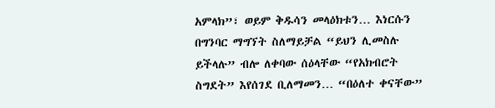አምላክ”፣ ወይም ቅዱሳን መላዕክቱን… እነርሱን በግንባር ማግኘት ስለማይቻል “ይህን ሊመስሉ ይችላሉ” ብሎ ለቀባው ሰዕላቸው “የአክብሮት ስግደት” እየሰገደ ቢለማመን… “በዕለተ ቀናቸው”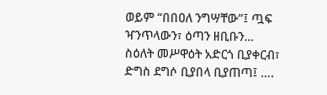ወይም “በበዐለ ንግሣቸው”፤ ጧፍ ዣንጥላውን፣ ዕጣን ዘቢቡን… ስዕለት መሥዋዕት አድርጎ ቢያቀርብ፣ ድግስ ደግሶ ቢያበላ ቢያጠጣ፤ ….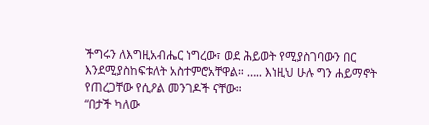ችግሩን ለእግዚአብሔር ነግረው፣ ወደ ሕይወት የሚያስገባውን በር እንደሚያስከፍቱለት አስተምሮአቸዋል። ….. እነዚህ ሁሉ ግን ሐይማኖት የጠረጋቸው የሲዖል መንገዶች ናቸው።
“በታች ካለው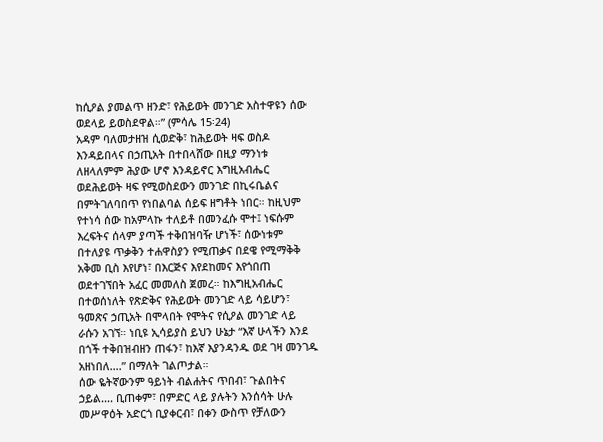ከሲዖል ያመልጥ ዘንድ፣ የሕይወት መንገድ አስተዋዩን ሰው ወደላይ ይወስደዋል።” (ምሳሌ 15፡24)
አዳም ባለመታዘዝ ሲወድቅ፣ ከሕይወት ዛፍ ወስዶ እንዳይበላና በኃጢአት በተበላሸው በዚያ ማንነቱ ለዘላለምም ሕያው ሆኖ እንዳይኖር እግዚአብሔር ወደሕይወት ዛፍ የሚወስደውን መንገድ በኪሩቤልና በምትገለባበጥ የነበልባል ሰይፍ ዘግቶት ነበር። ከዚህም የተነሳ ሰው ከአምላኩ ተለይቶ በመንፈሱ ሞተ፤ ነፍሱም እረፍትና ሰላም ያጣች ተቅበዝባዥ ሆነች፣ ሰውነቱም በተለያዩ ጥቃቅን ተሐዋስያን የሚጠቃና በደዌ የሚማቅቅ አቅመ ቢስ እየሆነ፣ በእርጅና እየደከመና እየጎበጠ ወደተገኘበት አፈር መመለስ ጀመረ። ከእግዚአብሔር በተወሰነለት የጽድቅና የሕይወት መንገድ ላይ ሳይሆን፣ ዓመጽና ኃጢአት በሞላበት የሞትና የሲዖል መንገድ ላይ ራሱን አገኘ። ነቢዩ ኢሳይያስ ይህን ሁኔታ “እኛ ሁላችን እንደ በጎች ተቅበዝብዘን ጠፋን፣ ከእኛ እያንዳንዱ ወደ ገዛ መንገዱ አዘነበለ….” በማለት ገልጦታል።
ሰው ዬትኛውንም ዓይነት ብልሐትና ጥበብ፣ ጉልበትና ኃይል.... ቢጠቀም፣ በምድር ላይ ያሉትን እንሰሳት ሁሉ መሥዋዕት አድርጎ ቢያቀርብ፣ በቀን ውስጥ የቻለውን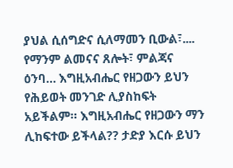ያህል ሲሰግድና ሲለማመን ቢውል፣.... የማንም ልመናና ጸሎት፣ ምልጃና ዕንባ… እግዚአብሔር የዘጋውን ይህን የሕይወት መንገድ ሊያስከፍት አይችልም። እግዚአብሔር የዘጋውን ማን ሊከፍተው ይችላል?? ታድያ እርሱ ይህን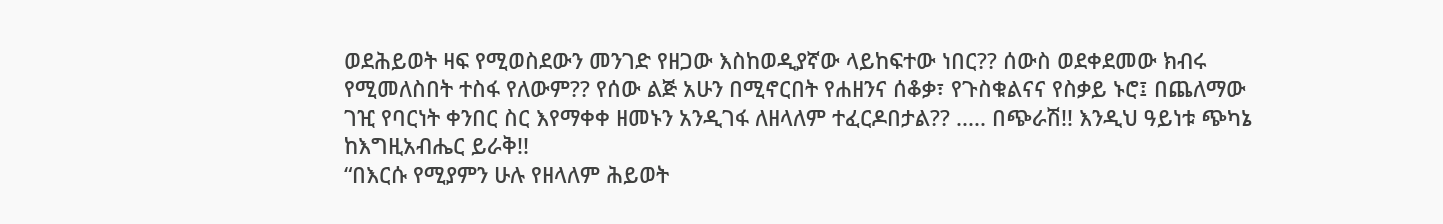ወደሕይወት ዛፍ የሚወስደውን መንገድ የዘጋው እስከወዲያኛው ላይከፍተው ነበር?? ሰውስ ወደቀደመው ክብሩ የሚመለስበት ተስፋ የለውም?? የሰው ልጅ አሁን በሚኖርበት የሐዘንና ሰቆቃ፣ የጉስቁልናና የስቃይ ኑሮ፤ በጨለማው ገዢ የባርነት ቀንበር ስር እየማቀቀ ዘመኑን አንዲገፋ ለዘላለም ተፈርዶበታል?? ..... በጭራሽ!! እንዲህ ዓይነቱ ጭካኔ ከእግዚአብሔር ይራቅ!!
“በእርሱ የሚያምን ሁሉ የዘላለም ሕይወት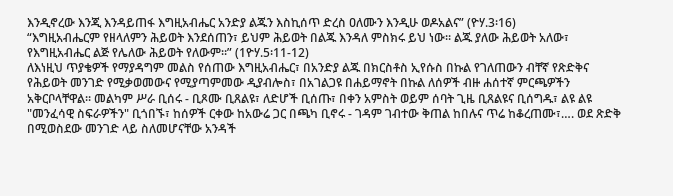እንዲኖረው እንጂ እንዳይጠፋ እግዚአብሔር አንድያ ልጁን እስኪሰጥ ድረስ ዐለሙን እንዲሁ ወዶአልና” (ዮሃ.3፡16)
“እግዚአብሔርም የዘላለምን ሕይወት እንደሰጠን፣ ይህም ሕይወት በልጁ እንዳለ ምስክሩ ይህ ነው። ልጁ ያለው ሕይወት አለው፣ የእግዚአብሔር ልጅ የሌለው ሕይወት የለውም።” (1ዮሃ.5፡11-12)
ለእነዚህ ጥያቄዎች የማያዳግም መልስ የሰጠው እግዚአብሔር፣ በአንድያ ልጁ በክርስቶስ ኢየሱስ በኩል የገለጠውን ብቸኛ የጽድቅና የሕይወት መንገድ የሚቃወመውና የሚያጣምመው ዲያብሎስ፣ በአገልጋዩ በሐይማኖት በኩል ለሰዎች ብዙ ሐሰተኛ ምርጫዎችን አቅርቦላቸዋል። መልካም ሥራ ቢሰሩ - ቢጾሙ ቢጸልዩ፣ ለድሆች ቢሰጡ፣ በቀን አምስት ወይም ሰባት ጊዜ ቢጸልዩና ቢሰግዱ፣ ልዩ ልዩ "መንፈሳዊ ስፍራዎችን" ቢጎበኙ፣ ከሰዎች ርቀው ከአውሬ ጋር በጫካ ቢኖሩ - ገዳም ገብተው ቅጠል ከበሉና ጥሬ ከቆረጠሙ፣…. ወደ ጽድቅ በሚወስደው መንገድ ላይ ስለመሆናቸው አንዳች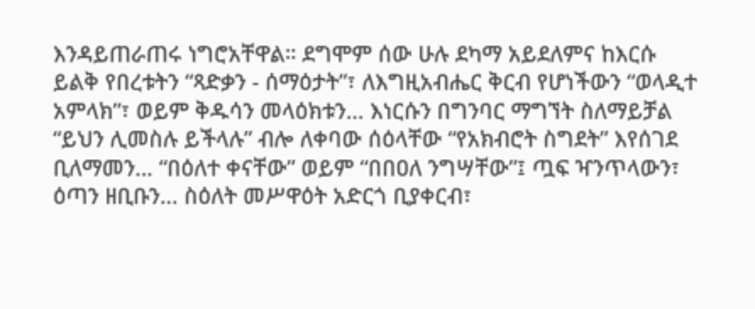እንዳይጠራጠሩ ነግሮአቸዋል። ደግሞም ሰው ሁሉ ደካማ አይደለምና ከእርሱ ይልቅ የበረቱትን “ጻድቃን - ሰማዕታት”፣ ለእግዚአብሔር ቅርብ የሆነችውን “ወላዲተ አምላክ”፣ ወይም ቅዱሳን መላዕክቱን… እነርሱን በግንባር ማግኘት ስለማይቻል “ይህን ሊመስሉ ይችላሉ” ብሎ ለቀባው ሰዕላቸው “የአክብሮት ስግደት” እየሰገደ ቢለማመን… “በዕለተ ቀናቸው” ወይም “በበዐለ ንግሣቸው”፤ ጧፍ ዣንጥላውን፣ ዕጣን ዘቢቡን… ስዕለት መሥዋዕት አድርጎ ቢያቀርብ፣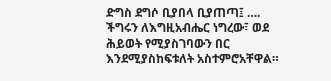ድግስ ደግሶ ቢያበላ ቢያጠጣ፤ …. ችግሩን ለእግዚአብሔር ነግረው፣ ወደ ሕይወት የሚያስገባውን በር እንደሚያስከፍቱለት አስተምሮአቸዋል።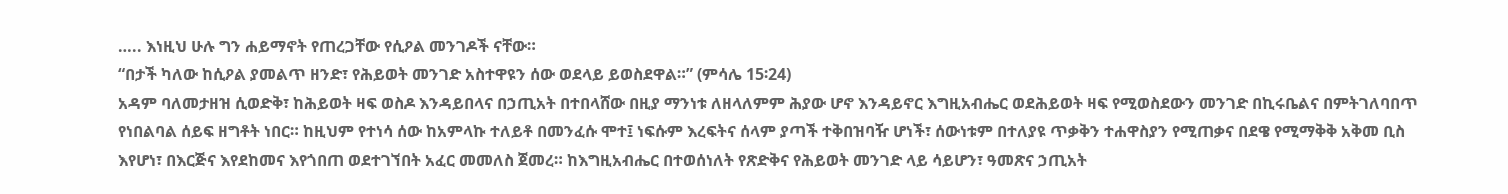….. እነዚህ ሁሉ ግን ሐይማኖት የጠረጋቸው የሲዖል መንገዶች ናቸው።
“በታች ካለው ከሲዖል ያመልጥ ዘንድ፣ የሕይወት መንገድ አስተዋዩን ሰው ወደላይ ይወስደዋል።” (ምሳሌ 15፡24)
አዳም ባለመታዘዝ ሲወድቅ፣ ከሕይወት ዛፍ ወስዶ እንዳይበላና በኃጢአት በተበላሸው በዚያ ማንነቱ ለዘላለምም ሕያው ሆኖ እንዳይኖር እግዚአብሔር ወደሕይወት ዛፍ የሚወስደውን መንገድ በኪሩቤልና በምትገለባበጥ የነበልባል ሰይፍ ዘግቶት ነበር። ከዚህም የተነሳ ሰው ከአምላኩ ተለይቶ በመንፈሱ ሞተ፤ ነፍሱም እረፍትና ሰላም ያጣች ተቅበዝባዥ ሆነች፣ ሰውነቱም በተለያዩ ጥቃቅን ተሐዋስያን የሚጠቃና በደዌ የሚማቅቅ አቅመ ቢስ እየሆነ፣ በእርጅና እየደከመና እየጎበጠ ወደተገኘበት አፈር መመለስ ጀመረ። ከእግዚአብሔር በተወሰነለት የጽድቅና የሕይወት መንገድ ላይ ሳይሆን፣ ዓመጽና ኃጢአት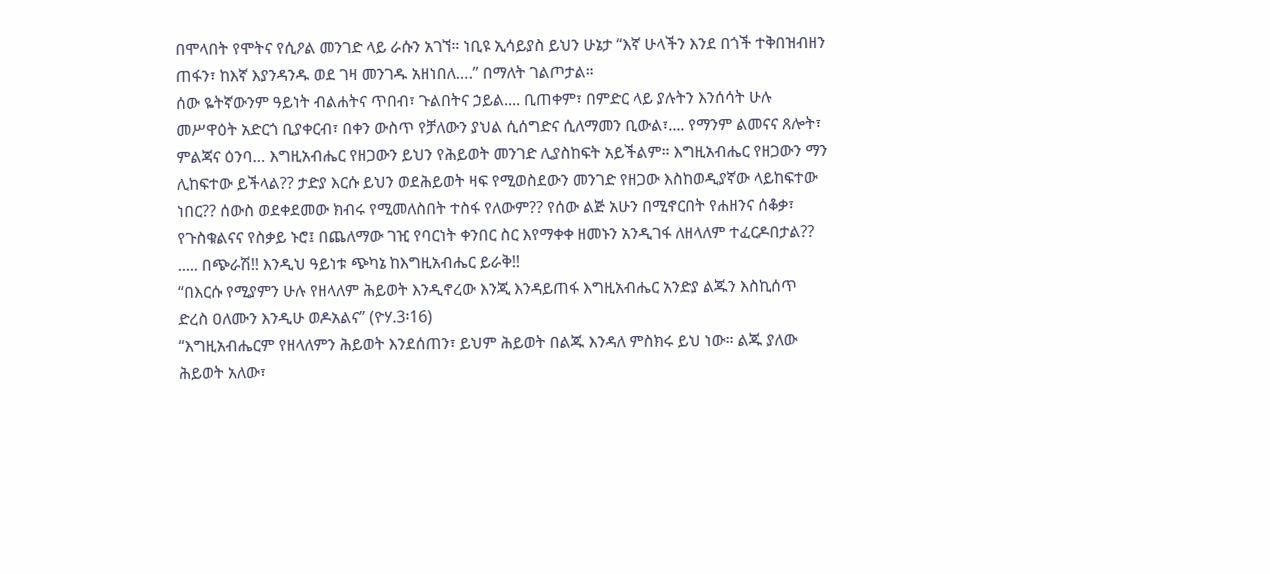በሞላበት የሞትና የሲዖል መንገድ ላይ ራሱን አገኘ። ነቢዩ ኢሳይያስ ይህን ሁኔታ “እኛ ሁላችን እንደ በጎች ተቅበዝብዘን ጠፋን፣ ከእኛ እያንዳንዱ ወደ ገዛ መንገዱ አዘነበለ….” በማለት ገልጦታል።
ሰው ዬትኛውንም ዓይነት ብልሐትና ጥበብ፣ ጉልበትና ኃይል.... ቢጠቀም፣ በምድር ላይ ያሉትን እንሰሳት ሁሉ መሥዋዕት አድርጎ ቢያቀርብ፣ በቀን ውስጥ የቻለውን ያህል ሲሰግድና ሲለማመን ቢውል፣.... የማንም ልመናና ጸሎት፣ ምልጃና ዕንባ… እግዚአብሔር የዘጋውን ይህን የሕይወት መንገድ ሊያስከፍት አይችልም። እግዚአብሔር የዘጋውን ማን ሊከፍተው ይችላል?? ታድያ እርሱ ይህን ወደሕይወት ዛፍ የሚወስደውን መንገድ የዘጋው እስከወዲያኛው ላይከፍተው ነበር?? ሰውስ ወደቀደመው ክብሩ የሚመለስበት ተስፋ የለውም?? የሰው ልጅ አሁን በሚኖርበት የሐዘንና ሰቆቃ፣ የጉስቁልናና የስቃይ ኑሮ፤ በጨለማው ገዢ የባርነት ቀንበር ስር እየማቀቀ ዘመኑን አንዲገፋ ለዘላለም ተፈርዶበታል?? ..... በጭራሽ!! እንዲህ ዓይነቱ ጭካኔ ከእግዚአብሔር ይራቅ!!
“በእርሱ የሚያምን ሁሉ የዘላለም ሕይወት እንዲኖረው እንጂ እንዳይጠፋ እግዚአብሔር አንድያ ልጁን እስኪሰጥ ድረስ ዐለሙን እንዲሁ ወዶአልና” (ዮሃ.3፡16)
“እግዚአብሔርም የዘላለምን ሕይወት እንደሰጠን፣ ይህም ሕይወት በልጁ እንዳለ ምስክሩ ይህ ነው። ልጁ ያለው ሕይወት አለው፣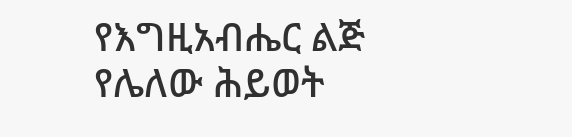የእግዚአብሔር ልጅ የሌለው ሕይወት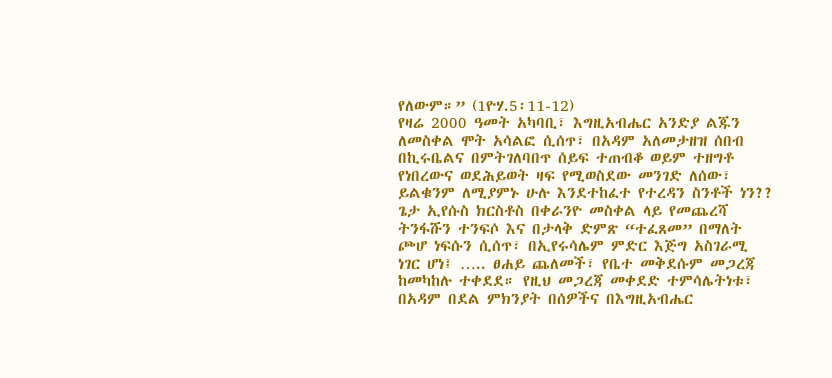የለውም።” (1ዮሃ.5፡11-12)
የዛሬ 2000 ዓመት አካባቢ፣ እግዚአብሔር አንድያ ልጁን ለመስቀል ሞት አሳልፎ ሲሰጥ፣ በአዳም አለመታዘዝ ሰበብ በኪሩቤልና በምትገለባበጥ ሰይፍ ተጠብቆ ወይም ተዘግቶ የነበረውና ወደሕይወት ዛፍ የሚወስደው መንገድ ለሰው፣ ይልቁንም ለሚያምኑ ሁሉ እንደተከፈተ የተረዳን ስንቶች ነን?? ጌታ ኢየሱስ ክርስቶስ በቀራንዮ መስቀል ላይ የመጨረሻ ትንፋሹን ተንፍሶ እና በታላቅ ድምጽ “ተፈጸመ” በማለት ጮሆ ነፍሱን ሲሰጥ፣ በኢየሩሳሌም ምድር እጅግ አስገራሚ ነገር ሆነ፤ ….. ፀሐይ ጨለመች፣ የቤተ መቅደሱም መጋረጃ ከመካከሉ ተቀደደ። የዚህ መጋረጃ መቀደድ ተምሳሌትነቱ፣ በአዳም በደል ምክንያት በሰዎችና በእግዚአብሔር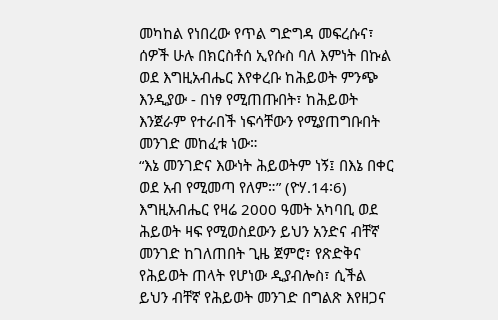መካከል የነበረው የጥል ግድግዳ መፍረሱና፣ ሰዎች ሁሉ በክርስቶሰ ኢየሱስ ባለ እምነት በኩል ወደ እግዚአብሔር እየቀረቡ ከሕይወት ምንጭ እንዲያው - በነፃ የሚጠጡበት፣ ከሕይወት እንጀራም የተራበች ነፍሳቸውን የሚያጠግቡበት መንገድ መከፈቱ ነው።
“እኔ መንገድና እውነት ሕይወትም ነኝ፤ በእኔ በቀር ወደ አብ የሚመጣ የለም።” (ዮሃ.14፡6)
እግዚአብሔር የዛሬ 2000 ዓመት አካባቢ ወደ ሕይወት ዛፍ የሚወስደውን ይህን አንድና ብቸኛ መንገድ ከገለጠበት ጊዜ ጀምሮ፣ የጽድቅና የሕይወት ጠላት የሆነው ዲያብሎስ፣ ሲችል ይህን ብቸኛ የሕይወት መንገድ በግልጽ እየዘጋና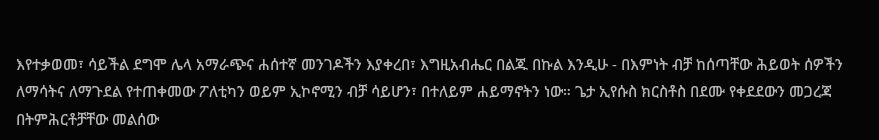እየተቃወመ፣ ሳይችል ደግሞ ሌላ አማራጭና ሐሰተኛ መንገዶችን እያቀረበ፣ እግዚአብሔር በልጁ በኩል እንዲሁ - በእምነት ብቻ ከሰጣቸው ሕይወት ሰዎችን ለማሳትና ለማጉደል የተጠቀመው ፖለቲካን ወይም ኢኮኖሚን ብቻ ሳይሆን፣ በተለይም ሐይማኖትን ነው። ጌታ ኢየሱስ ክርስቶስ በደሙ የቀደደውን መጋረጃ በትምሕርቶቻቸው መልሰው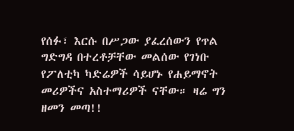የሰፉ፣ እርሱ በሥጋው ያፈረሰውን የጥል ግድግዳ በተረቶቻቸው መልሰው የገነቡ የፖለቲካ ካድሬዎች ሳይሆኑ የሐይማኖት መሪዎችና አስተማሪዎች ናቸው። ዛሬ ግን ዘመን መጣ!!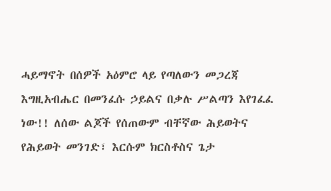ሓይማኖት በሰዎች አዕምሮ ላይ የጣለውን መጋረጃ እግዚአብሔር በመንፈሱ ኃይልና በቃሉ ሥልጣን እየገፈፈ ነው!! ለሰው ልጆች የሰጠውም ብቸኛው ሕይወትና የሕይወት መንገድ፣ እርሱም ክርስቶስና ጌታ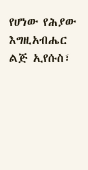የሆነው የሕያው እግዚአብሔር ልጅ ኢየሱስ፣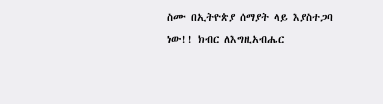ስሙ በኢትዮጵያ ሰማያት ላይ እያስተጋባ ነው!! ክብር ለእግዚአብሔር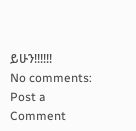ይሁን!!!!!!
No comments:
Post a Comment